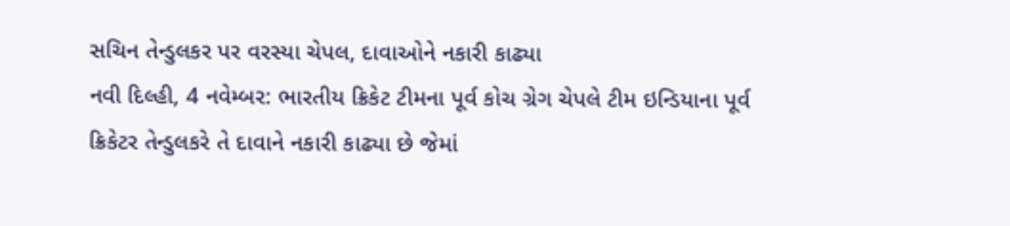સચિન તેન્ડુલકર પર વરસ્યા ચેપલ, દાવાઓને નકારી કાઢ્યા
નવી દિલ્હી, 4 નવેમ્બર: ભારતીય ક્રિકેટ ટીમના પૂર્વ કોચ ગ્રેગ ચેપલે ટીમ ઇન્ડિયાના પૂર્વ ક્રિકેટર તેન્ડુલકરે તે દાવાને નકારી કાઢ્યા છે જેમાં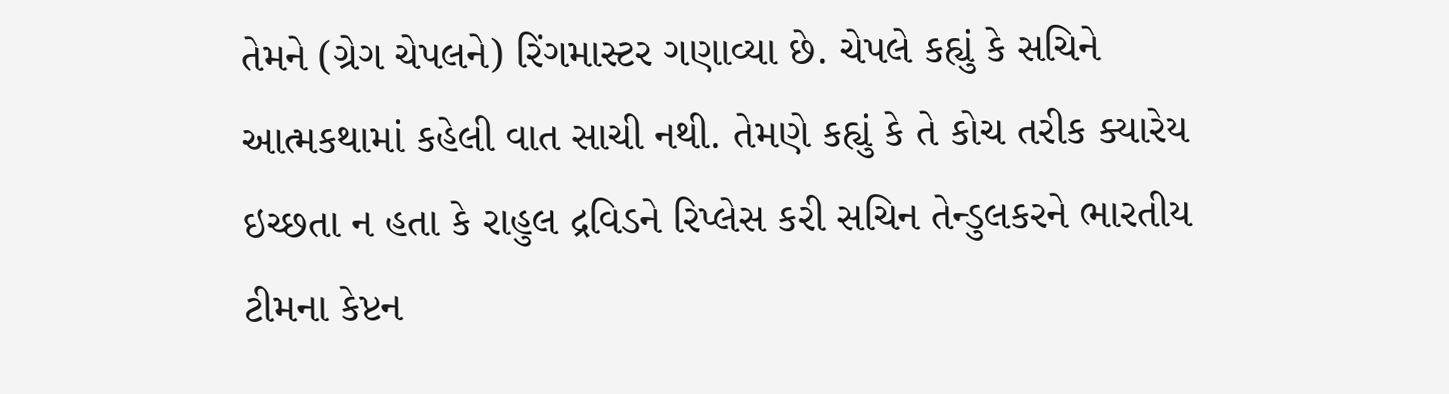તેમને (ગ્રેગ ચેપલને) રિંગમાસ્ટર ગણાવ્યા છે. ચેપલે કહ્યું કે સચિને આત્મકથામાં કહેલી વાત સાચી નથી. તેમણે કહ્યું કે તે કોચ તરીક ક્યારેય ઇચ્છતા ન હતા કે રાહુલ દ્રવિડને રિપ્લેસ કરી સચિન તેન્ડુલકરને ભારતીય ટીમના કેપ્ટન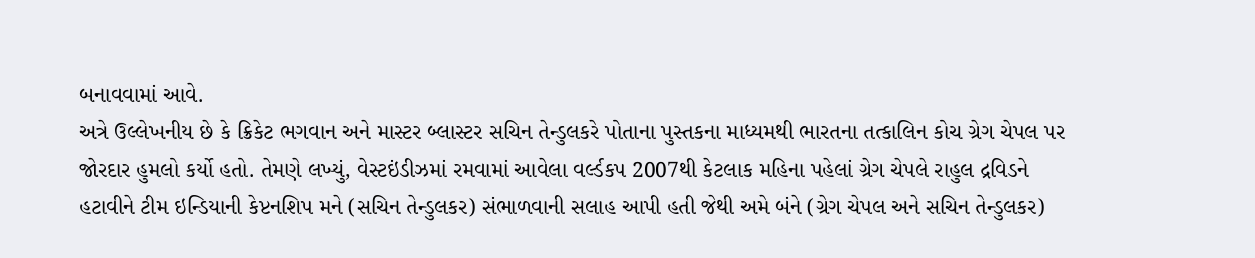બનાવવામાં આવે.
અત્રે ઉલ્લેખનીય છે કે ક્રિકેટ ભગવાન અને માસ્ટર બ્લાસ્ટર સચિન તેન્ડુલકરે પોતાના પુસ્તકના માધ્યમથી ભારતના તત્કાલિન કોચ ગ્રેગ ચેપલ પર જોરદાર હુમલો કર્યો હતો. તેમણે લખ્યું, વેસ્ટઇંડીઝમાં રમવામાં આવેલા વર્લ્ડકપ 2007થી કેટલાક મહિના પહેલાં ગ્રેગ ચેપલે રાહુલ દ્રવિડને હટાવીને ટીમ ઇન્ડિયાની કેપ્ટનશિપ મને (સચિન તેન્ડુલકર) સંભાળવાની સલાહ આપી હતી જેથી અમે બંને (ગ્રેગ ચેપલ અને સચિન તેન્ડુલકર)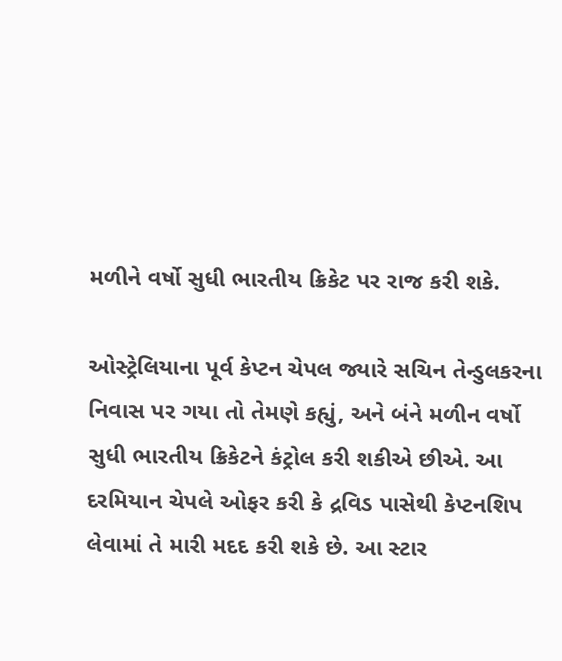મળીને વર્ષો સુધી ભારતીય ક્રિકેટ પર રાજ કરી શકે.

ઓસ્ટ્રેલિયાના પૂર્વ કેપ્ટન ચેપલ જ્યારે સચિન તેન્ડુલકરના નિવાસ પર ગયા તો તેમણે કહ્યું, અને બંને મળીન વર્ષો સુધી ભારતીય ક્રિકેટને કંટ્રોલ કરી શકીએ છીએ. આ દરમિયાન ચેપલે ઓફર કરી કે દ્રવિડ પાસેથી કેપ્ટનશિપ લેવામાં તે મારી મદદ કરી શકે છે. આ સ્ટાર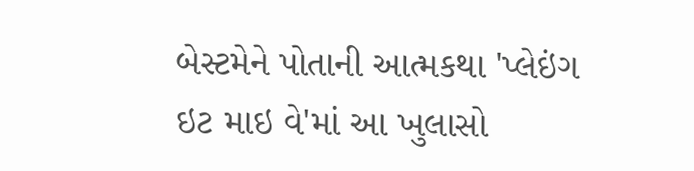બેસ્ટમેને પોતાની આત્મકથા 'પ્લેઇંગ ઇટ માઇ વે'માં આ ખુલાસો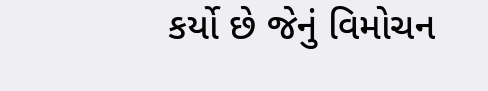કર્યો છે જેનું વિમોચન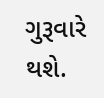ગુરૂવારે થશે.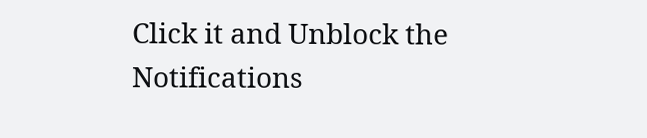Click it and Unblock the Notifications